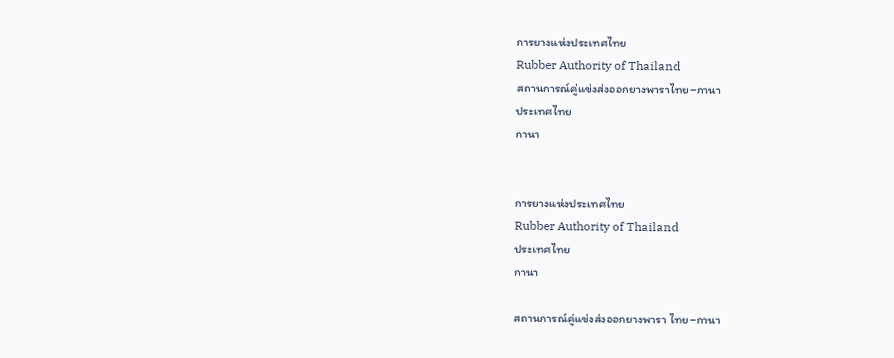การยางแห่งประเทศไทย
Rubber Authority of Thailand
สถานการณ์คู่แข่งส่งออกยางพาราไทย–กานา
ประเทศไทย
กานา


การยางแห่งประเทศไทย
Rubber Authority of Thailand
ประเทศไทย
กานา

สถานการณ์คู่แข่งส่งออกยางพารา ไทย–กานา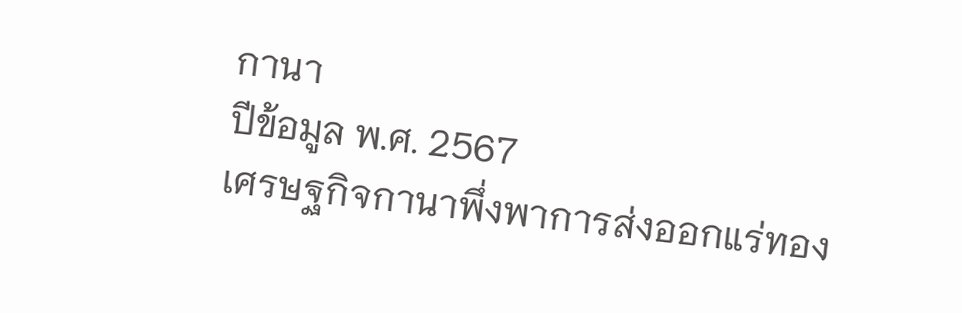กานา
ปีข้อมูล พ.ศ. 2567
เศรษฐกิจกานาพึ่งพาการส่งออกแร่ทอง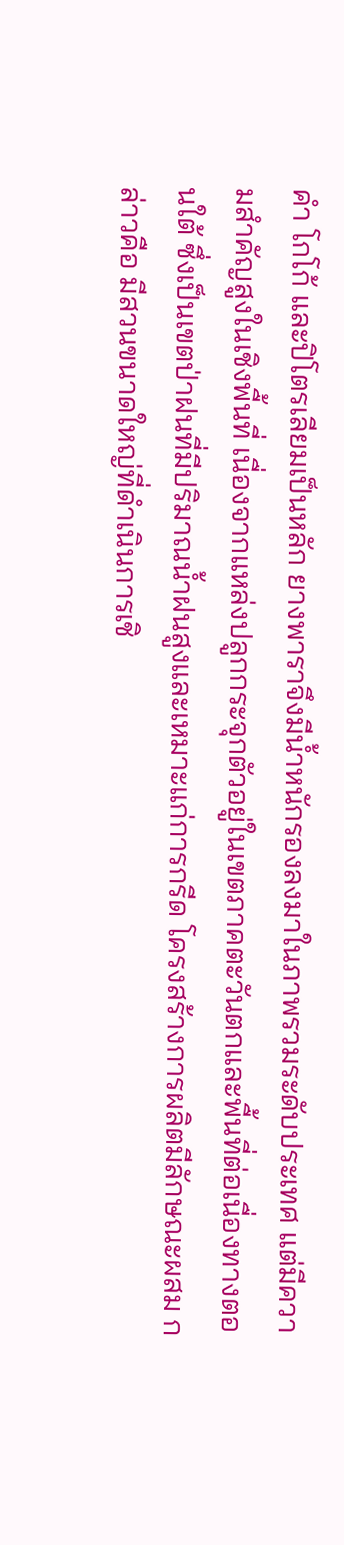คำ โกโก้ และปิโตรเลียมเป็นหลัก ยางพาราจึงมีน้ำหนักรองลงมาในภาพรวมระดับประเทศ แต่มีความสำคัญสูงในเชิงพื้นที่ เนื่องจากแหล่งปลูกกระจุกตัวอยู่ในเขตภาคตะวันตกและพื้นที่ต่อเนื่องทางตอนใต้ ซึ่งเป็นเขตป่าฝนที่มีปริมาณน้ำฝนสูงและเหมาะแก่การกรีด โครงสร้างการผลิตมีลักษณะผสม กล่าวคือ มีสวนขนาดใหญ่ที่ดำเนินการเชิ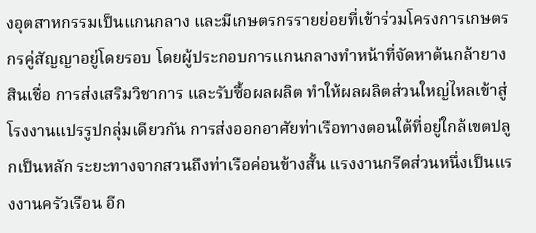งอุตสาหกรรมเป็นแกนกลาง และมีเกษตรกรรายย่อยที่เข้าร่วมโครงการเกษตรกรคู่สัญญาอยู่โดยรอบ โดยผู้ประกอบการแกนกลางทำหน้าที่จัดหาต้นกล้ายาง สินเชื่อ การส่งเสริมวิชาการ และรับซื้อผลผลิต ทำให้ผลผลิตส่วนใหญ่ไหลเข้าสู่โรงงานแปรรูปกลุ่มเดียวกัน การส่งออกอาศัยท่าเรือทางตอนใต้ที่อยู่ใกล้เขตปลูกเป็นหลัก ระยะทางจากสวนถึงท่าเรือค่อนข้างสั้น แรงงานกรีดส่วนหนึ่งเป็นแรงงานครัวเรือน อีก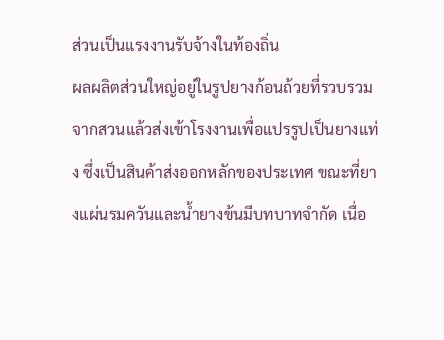ส่วนเป็นแรงงานรับจ้างในท้องถิ่น
ผลผลิตส่วนใหญ่อยู่ในรูปยางก้อนถ้วยที่รวบรวมจากสวนแล้วส่งเข้าโรงงานเพื่อแปรรูปเป็นยางแท่ง ซึ่งเป็นสินค้าส่งออกหลักของประเทศ ขณะที่ยางแผ่นรมควันและน้ำยางข้นมีบทบาทจำกัด เนื่อ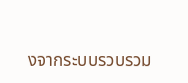งจากระบบรวบรวม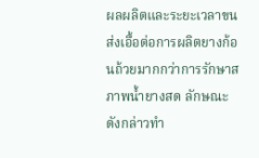ผลผลิตและระยะเวลาขนส่งเอื้อต่อการผลิตยางก้อนถ้วยมากกว่าการรักษาสภาพน้ำยางสด ลักษณะดังกล่าวทำ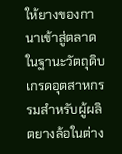ให้ยางของกานาเข้าสู่ตลาดในฐานะวัตถุดิบเกรดอุตสาหกรรมสำหรับผู้ผลิตยางล้อในต่าง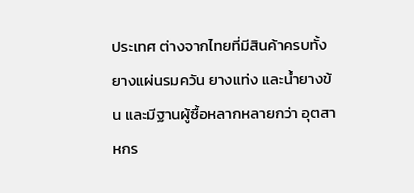ประเทศ ต่างจากไทยที่มีสินค้าครบทั้งยางแผ่นรมควัน ยางแท่ง และน้ำยางข้น และมีฐานผู้ซื้อหลากหลายกว่า อุตสาหกร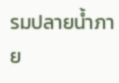รมปลายน้ำภาย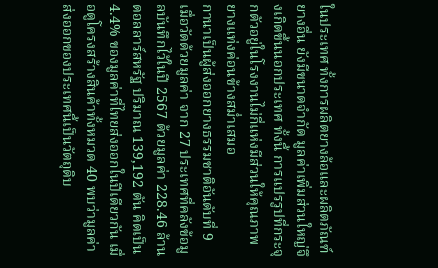ในประเทศ ทั้งการผลิตยางล้อและผลิตภัณฑ์ยางอื่น ยังมีขนาดจำกัด มูลค่าเพิ่มส่วนใหญ่จึงเกิดขึ้นนอกประเทศ ทั้งนี้ การแปรรูปที่กระจุกตัวอยู่ในโรงงานไม่กี่แห่งมีส่วนให้คุณภาพยางแท่งค่อนข้างสม่ำเสมอ
กานาเป็นผู้ส่งออกยางธรรมชาติอันดับที่ 9 เมื่อวัดด้วยมูลค่า จาก 27 ประเทศที่คลังข้อมูลบันทึกไว้ในปี 2567 ด้วยมูลค่า 228.46 ล้านดอลลาร์สหรัฐ ปริมาณ 139,192 ตัน คิดเป็น 4.4% ของมูลค่าที่ไทยส่งออกในปีเดียวกัน เมื่อดูโครงสร้างสินค้าทั้งหมวด 40 พบว่ามูลค่าส่งออกของประเทศนี้เป็นวัตถุดิบ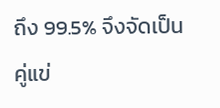ถึง 99.5% จึงจัดเป็นคู่แข่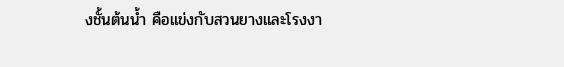งชั้นต้นน้ำ คือแข่งกับสวนยางและโรงงา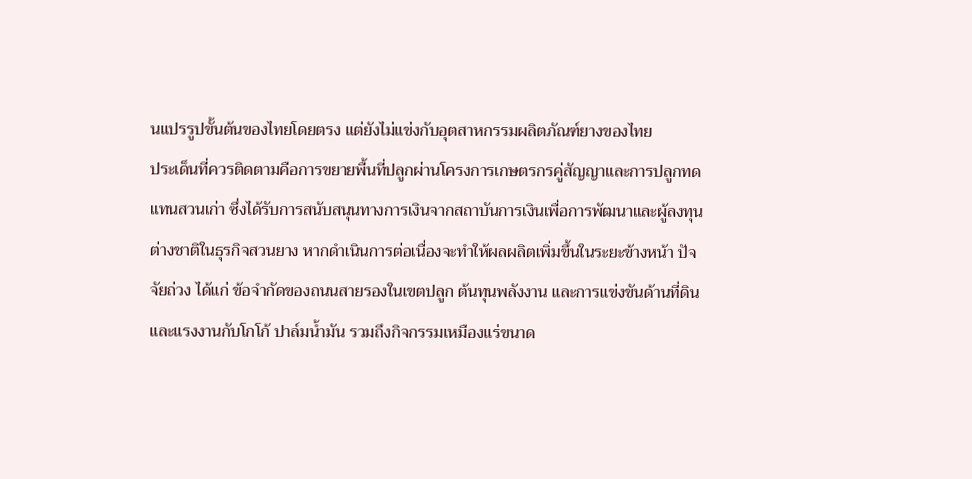นแปรรูปขั้นต้นของไทยโดยตรง แต่ยังไม่แข่งกับอุตสาหกรรมผลิตภัณฑ์ยางของไทย
ประเด็นที่ควรติดตามคือการขยายพื้นที่ปลูกผ่านโครงการเกษตรกรคู่สัญญาและการปลูกทดแทนสวนเก่า ซึ่งได้รับการสนับสนุนทางการเงินจากสถาบันการเงินเพื่อการพัฒนาและผู้ลงทุนต่างชาติในธุรกิจสวนยาง หากดำเนินการต่อเนื่องจะทำให้ผลผลิตเพิ่มขึ้นในระยะข้างหน้า ปัจจัยถ่วง ได้แก่ ข้อจำกัดของถนนสายรองในเขตปลูก ต้นทุนพลังงาน และการแข่งขันด้านที่ดินและแรงงานกับโกโก้ ปาล์มน้ำมัน รวมถึงกิจกรรมเหมืองแร่ขนาด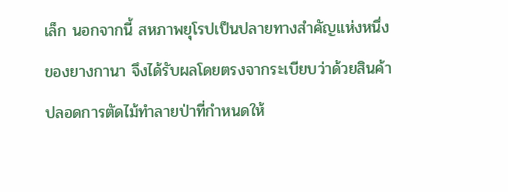เล็ก นอกจากนี้ สหภาพยุโรปเป็นปลายทางสำคัญแห่งหนึ่งของยางกานา จึงได้รับผลโดยตรงจากระเบียบว่าด้วยสินค้าปลอดการตัดไม้ทำลายป่าที่กำหนดให้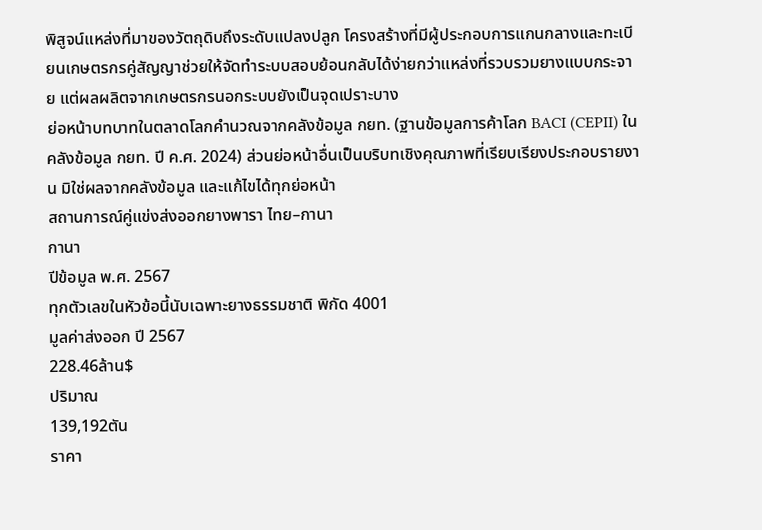พิสูจน์แหล่งที่มาของวัตถุดิบถึงระดับแปลงปลูก โครงสร้างที่มีผู้ประกอบการแกนกลางและทะเบียนเกษตรกรคู่สัญญาช่วยให้จัดทำระบบสอบย้อนกลับได้ง่ายกว่าแหล่งที่รวบรวมยางแบบกระจาย แต่ผลผลิตจากเกษตรกรนอกระบบยังเป็นจุดเปราะบาง
ย่อหน้าบทบาทในตลาดโลกคำนวณจากคลังข้อมูล กยท. (ฐานข้อมูลการค้าโลก BACI (CEPII) ในคลังข้อมูล กยท. ปี ค.ศ. 2024) ส่วนย่อหน้าอื่นเป็นบริบทเชิงคุณภาพที่เรียบเรียงประกอบรายงาน มิใช่ผลจากคลังข้อมูล และแก้ไขได้ทุกย่อหน้า
สถานการณ์คู่แข่งส่งออกยางพารา ไทย–กานา
กานา
ปีข้อมูล พ.ศ. 2567
ทุกตัวเลขในหัวข้อนี้นับเฉพาะยางธรรมชาติ พิกัด 4001
มูลค่าส่งออก ปี 2567
228.46ล้าน$
ปริมาณ
139,192ตัน
ราคา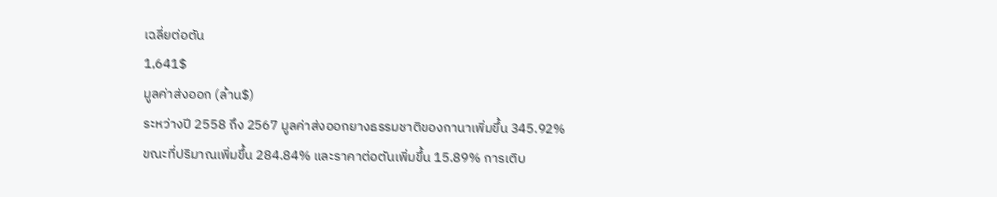เฉลี่ยต่อตัน
1,641$
มูลค่าส่งออก (ล้าน$)
ระหว่างปี 2558 ถึง 2567 มูลค่าส่งออกยางธรรมชาติของกานาเพิ่มขึ้น 345.92% ขณะที่ปริมาณเพิ่มขึ้น 284.84% และราคาต่อตันเพิ่มขึ้น 15.89% การเติบ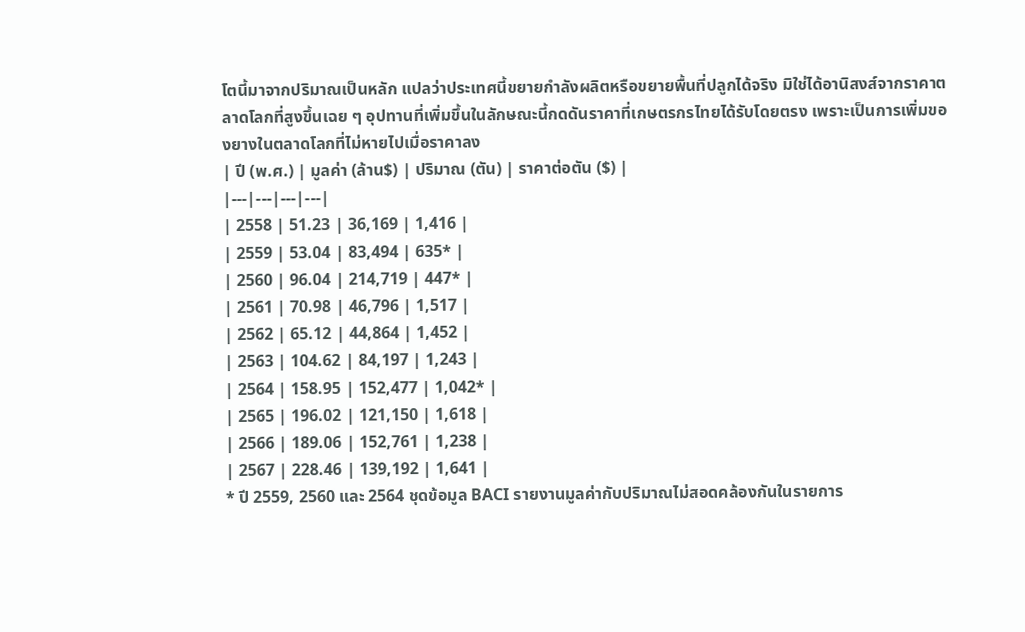โตนี้มาจากปริมาณเป็นหลัก แปลว่าประเทศนี้ขยายกำลังผลิตหรือขยายพื้นที่ปลูกได้จริง มิใช่ได้อานิสงส์จากราคาตลาดโลกที่สูงขึ้นเฉย ๆ อุปทานที่เพิ่มขึ้นในลักษณะนี้กดดันราคาที่เกษตรกรไทยได้รับโดยตรง เพราะเป็นการเพิ่มของยางในตลาดโลกที่ไม่หายไปเมื่อราคาลง
| ปี (พ.ศ.) | มูลค่า (ล้าน$) | ปริมาณ (ตัน) | ราคาต่อตัน ($) |
|---|---|---|---|
| 2558 | 51.23 | 36,169 | 1,416 |
| 2559 | 53.04 | 83,494 | 635* |
| 2560 | 96.04 | 214,719 | 447* |
| 2561 | 70.98 | 46,796 | 1,517 |
| 2562 | 65.12 | 44,864 | 1,452 |
| 2563 | 104.62 | 84,197 | 1,243 |
| 2564 | 158.95 | 152,477 | 1,042* |
| 2565 | 196.02 | 121,150 | 1,618 |
| 2566 | 189.06 | 152,761 | 1,238 |
| 2567 | 228.46 | 139,192 | 1,641 |
* ปี 2559, 2560 และ 2564 ชุดข้อมูล BACI รายงานมูลค่ากับปริมาณไม่สอดคล้องกันในรายการ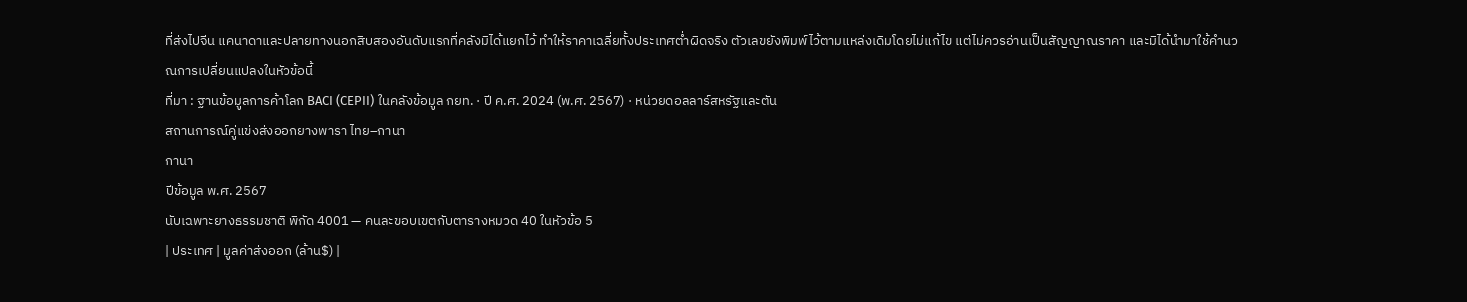ที่ส่งไปจีน แคนาดาและปลายทางนอกสิบสองอันดับแรกที่คลังมิได้แยกไว้ ทำให้ราคาเฉลี่ยทั้งประเทศต่ำผิดจริง ตัวเลขยังพิมพ์ไว้ตามแหล่งเดิมโดยไม่แก้ไข แต่ไม่ควรอ่านเป็นสัญญาณราคา และมิได้นำมาใช้คำนวณการเปลี่ยนแปลงในหัวข้อนี้
ที่มา : ฐานข้อมูลการค้าโลก BACI (CEPII) ในคลังข้อมูล กยท. · ปี ค.ศ. 2024 (พ.ศ. 2567) · หน่วยดอลลาร์สหรัฐและตัน
สถานการณ์คู่แข่งส่งออกยางพารา ไทย–กานา
กานา
ปีข้อมูล พ.ศ. 2567
นับเฉพาะยางธรรมชาติ พิกัด 4001 — คนละขอบเขตกับตารางหมวด 40 ในหัวข้อ 5
| ประเทศ | มูลค่าส่งออก (ล้าน$) |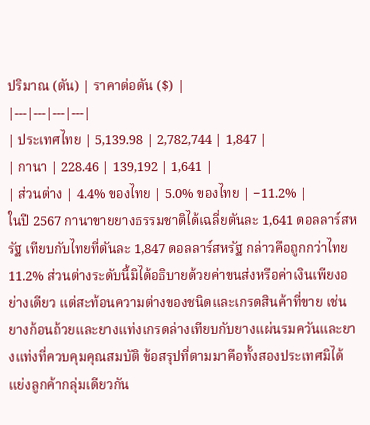ปริมาณ (ตัน) | ราคาต่อตัน ($) |
|---|---|---|---|
| ประเทศไทย | 5,139.98 | 2,782,744 | 1,847 |
| กานา | 228.46 | 139,192 | 1,641 |
| ส่วนต่าง | 4.4% ของไทย | 5.0% ของไทย | −11.2% |
ในปี 2567 กานาขายยางธรรมชาติได้เฉลี่ยตันละ 1,641 ดอลลาร์สหรัฐ เทียบกับไทยที่ตันละ 1,847 ดอลลาร์สหรัฐ กล่าวคือถูกกว่าไทย 11.2% ส่วนต่างระดับนี้มิได้อธิบายด้วยค่าขนส่งหรือค่าเงินเพียงอย่างเดียว แต่สะท้อนความต่างของชนิดและเกรดสินค้าที่ขาย เช่น ยางก้อนถ้วยและยางแท่งเกรดล่างเทียบกับยางแผ่นรมควันและยางแท่งที่ควบคุมคุณสมบัติ ข้อสรุปที่ตามมาคือทั้งสองประเทศมิได้แย่งลูกค้ากลุ่มเดียวกัน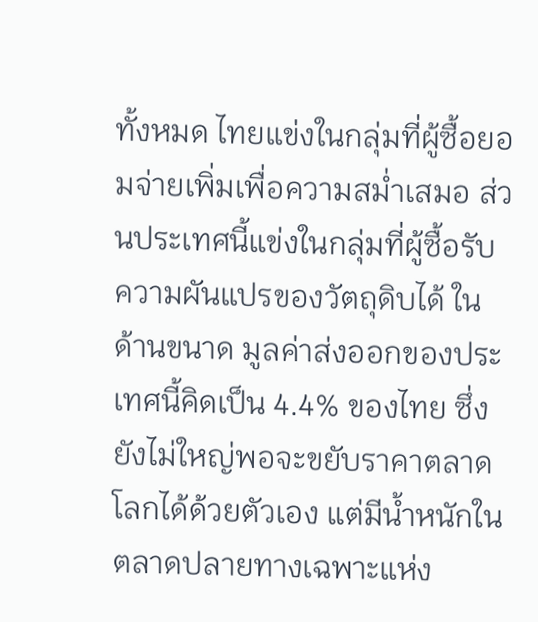ทั้งหมด ไทยแข่งในกลุ่มที่ผู้ซื้อยอมจ่ายเพิ่มเพื่อความสม่ำเสมอ ส่วนประเทศนี้แข่งในกลุ่มที่ผู้ซื้อรับความผันแปรของวัตถุดิบได้ ในด้านขนาด มูลค่าส่งออกของประเทศนี้คิดเป็น 4.4% ของไทย ซึ่งยังไม่ใหญ่พอจะขยับราคาตลาดโลกได้ด้วยตัวเอง แต่มีน้ำหนักในตลาดปลายทางเฉพาะแห่ง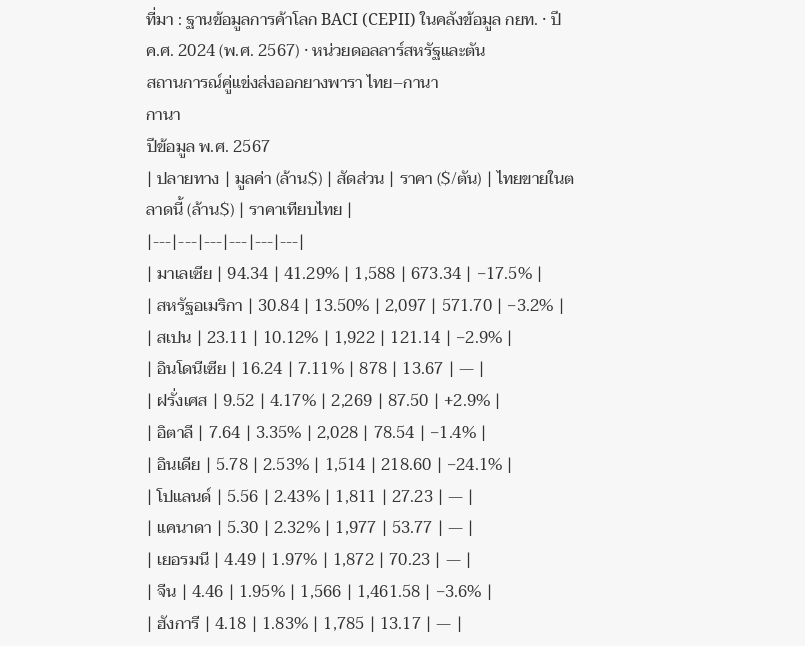ที่มา : ฐานข้อมูลการค้าโลก BACI (CEPII) ในคลังข้อมูล กยท. · ปี ค.ศ. 2024 (พ.ศ. 2567) · หน่วยดอลลาร์สหรัฐและตัน
สถานการณ์คู่แข่งส่งออกยางพารา ไทย–กานา
กานา
ปีข้อมูล พ.ศ. 2567
| ปลายทาง | มูลค่า (ล้าน$) | สัดส่วน | ราคา ($/ตัน) | ไทยขายในตลาดนี้ (ล้าน$) | ราคาเทียบไทย |
|---|---|---|---|---|---|
| มาเลเซีย | 94.34 | 41.29% | 1,588 | 673.34 | −17.5% |
| สหรัฐอเมริกา | 30.84 | 13.50% | 2,097 | 571.70 | −3.2% |
| สเปน | 23.11 | 10.12% | 1,922 | 121.14 | −2.9% |
| อินโดนีเซีย | 16.24 | 7.11% | 878 | 13.67 | — |
| ฝรั่งเศส | 9.52 | 4.17% | 2,269 | 87.50 | +2.9% |
| อิตาลี | 7.64 | 3.35% | 2,028 | 78.54 | −1.4% |
| อินเดีย | 5.78 | 2.53% | 1,514 | 218.60 | −24.1% |
| โปแลนด์ | 5.56 | 2.43% | 1,811 | 27.23 | — |
| แคนาดา | 5.30 | 2.32% | 1,977 | 53.77 | — |
| เยอรมนี | 4.49 | 1.97% | 1,872 | 70.23 | — |
| จีน | 4.46 | 1.95% | 1,566 | 1,461.58 | −3.6% |
| ฮังการี | 4.18 | 1.83% | 1,785 | 13.17 | — |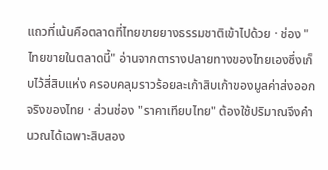แถวที่เน้นคือตลาดที่ไทยขายยางธรรมชาติเข้าไปด้วย · ช่อง "ไทยขายในตลาดนี้" อ่านจากตารางปลายทางของไทยเองซึ่งเก็บไว้สี่สิบแห่ง ครอบคลุมราวร้อยละเก้าสิบเก้าของมูลค่าส่งออกจริงของไทย · ส่วนช่อง "ราคาเทียบไทย" ต้องใช้ปริมาณจึงคำนวณได้เฉพาะสิบสอง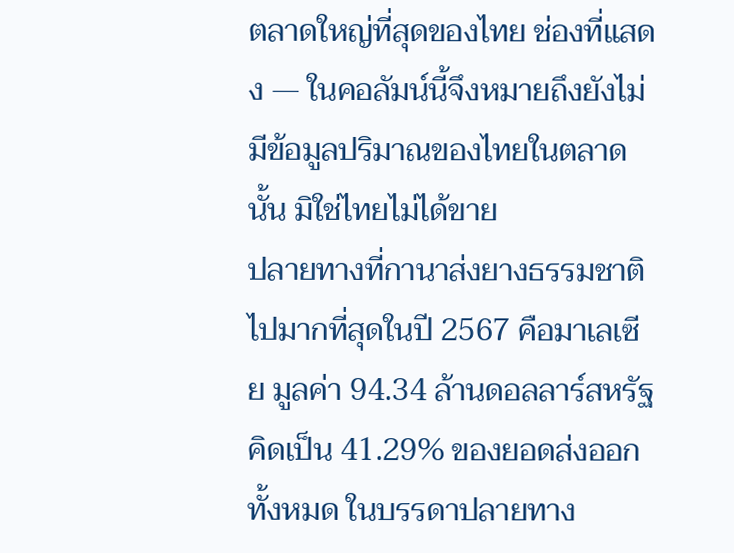ตลาดใหญ่ที่สุดของไทย ช่องที่แสดง — ในคอลัมน์นี้จึงหมายถึงยังไม่มีข้อมูลปริมาณของไทยในตลาดนั้น มิใช่ไทยไม่ได้ขาย
ปลายทางที่กานาส่งยางธรรมชาติไปมากที่สุดในปี 2567 คือมาเลเซีย มูลค่า 94.34 ล้านดอลลาร์สหรัฐ คิดเป็น 41.29% ของยอดส่งออกทั้งหมด ในบรรดาปลายทาง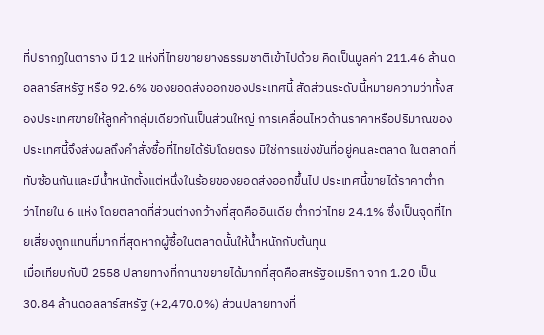ที่ปรากฏในตาราง มี 12 แห่งที่ไทยขายยางธรรมชาติเข้าไปด้วย คิดเป็นมูลค่า 211.46 ล้านดอลลาร์สหรัฐ หรือ 92.6% ของยอดส่งออกของประเทศนี้ สัดส่วนระดับนี้หมายความว่าทั้งสองประเทศขายให้ลูกค้ากลุ่มเดียวกันเป็นส่วนใหญ่ การเคลื่อนไหวด้านราคาหรือปริมาณของประเทศนี้จึงส่งผลถึงคำสั่งซื้อที่ไทยได้รับโดยตรง มิใช่การแข่งขันที่อยู่คนละตลาด ในตลาดที่ทับซ้อนกันและมีน้ำหนักตั้งแต่หนึ่งในร้อยของยอดส่งออกขึ้นไป ประเทศนี้ขายได้ราคาต่ำกว่าไทยใน 6 แห่ง โดยตลาดที่ส่วนต่างกว้างที่สุดคืออินเดีย ต่ำกว่าไทย 24.1% ซึ่งเป็นจุดที่ไทยเสี่ยงถูกแทนที่มากที่สุดหากผู้ซื้อในตลาดนั้นให้น้ำหนักกับต้นทุน
เมื่อเทียบกับปี 2558 ปลายทางที่กานาขยายได้มากที่สุดคือสหรัฐอเมริกา จาก 1.20 เป็น 30.84 ล้านดอลลาร์สหรัฐ (+2,470.0%) ส่วนปลายทางที่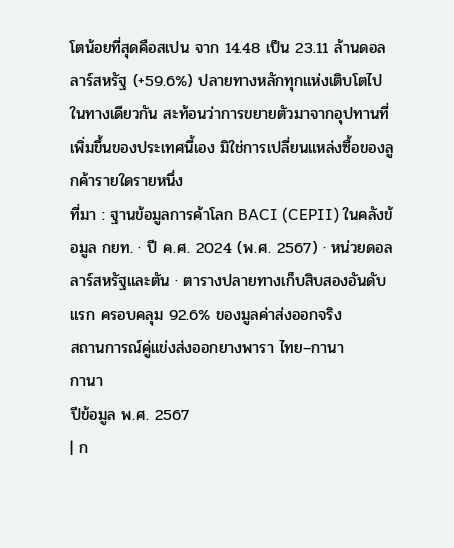โตน้อยที่สุดคือสเปน จาก 14.48 เป็น 23.11 ล้านดอลลาร์สหรัฐ (+59.6%) ปลายทางหลักทุกแห่งเติบโตไปในทางเดียวกัน สะท้อนว่าการขยายตัวมาจากอุปทานที่เพิ่มขึ้นของประเทศนี้เอง มิใช่การเปลี่ยนแหล่งซื้อของลูกค้ารายใดรายหนึ่ง
ที่มา : ฐานข้อมูลการค้าโลก BACI (CEPII) ในคลังข้อมูล กยท. · ปี ค.ศ. 2024 (พ.ศ. 2567) · หน่วยดอลลาร์สหรัฐและตัน · ตารางปลายทางเก็บสิบสองอันดับแรก ครอบคลุม 92.6% ของมูลค่าส่งออกจริง
สถานการณ์คู่แข่งส่งออกยางพารา ไทย–กานา
กานา
ปีข้อมูล พ.ศ. 2567
| ก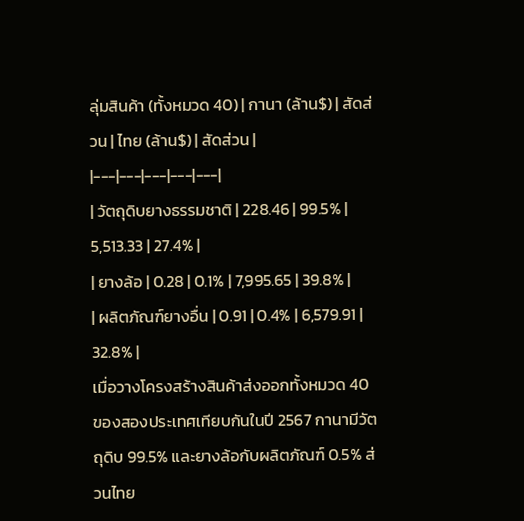ลุ่มสินค้า (ทั้งหมวด 40) | กานา (ล้าน$) | สัดส่วน | ไทย (ล้าน$) | สัดส่วน |
|---|---|---|---|---|
| วัตถุดิบยางธรรมชาติ | 228.46 | 99.5% | 5,513.33 | 27.4% |
| ยางล้อ | 0.28 | 0.1% | 7,995.65 | 39.8% |
| ผลิตภัณฑ์ยางอื่น | 0.91 | 0.4% | 6,579.91 | 32.8% |
เมื่อวางโครงสร้างสินค้าส่งออกทั้งหมวด 40 ของสองประเทศเทียบกันในปี 2567 กานามีวัตถุดิบ 99.5% และยางล้อกับผลิตภัณฑ์ 0.5% ส่วนไทย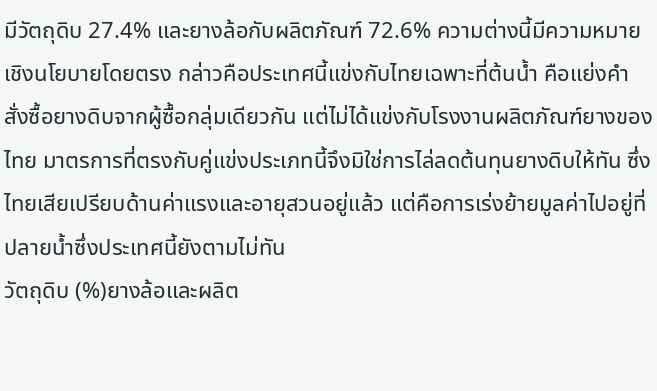มีวัตถุดิบ 27.4% และยางล้อกับผลิตภัณฑ์ 72.6% ความต่างนี้มีความหมายเชิงนโยบายโดยตรง กล่าวคือประเทศนี้แข่งกับไทยเฉพาะที่ต้นน้ำ คือแย่งคำสั่งซื้อยางดิบจากผู้ซื้อกลุ่มเดียวกัน แต่ไม่ได้แข่งกับโรงงานผลิตภัณฑ์ยางของไทย มาตรการที่ตรงกับคู่แข่งประเภทนี้จึงมิใช่การไล่ลดต้นทุนยางดิบให้ทัน ซึ่งไทยเสียเปรียบด้านค่าแรงและอายุสวนอยู่แล้ว แต่คือการเร่งย้ายมูลค่าไปอยู่ที่ปลายน้ำซึ่งประเทศนี้ยังตามไม่ทัน
วัตถุดิบ (%)ยางล้อและผลิต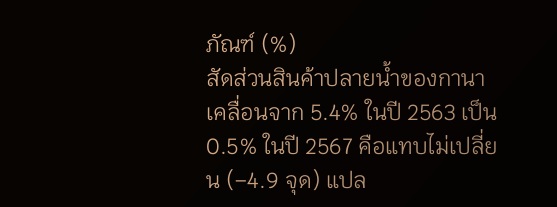ภัณฑ์ (%)
สัดส่วนสินค้าปลายน้ำของกานาเคลื่อนจาก 5.4% ในปี 2563 เป็น 0.5% ในปี 2567 คือแทบไม่เปลี่ยน (−4.9 จุด) แปล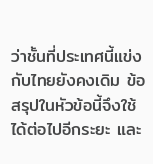ว่าชั้นที่ประเทศนี้แข่งกับไทยยังคงเดิม ข้อสรุปในหัวข้อนี้จึงใช้ได้ต่อไปอีกระยะ และ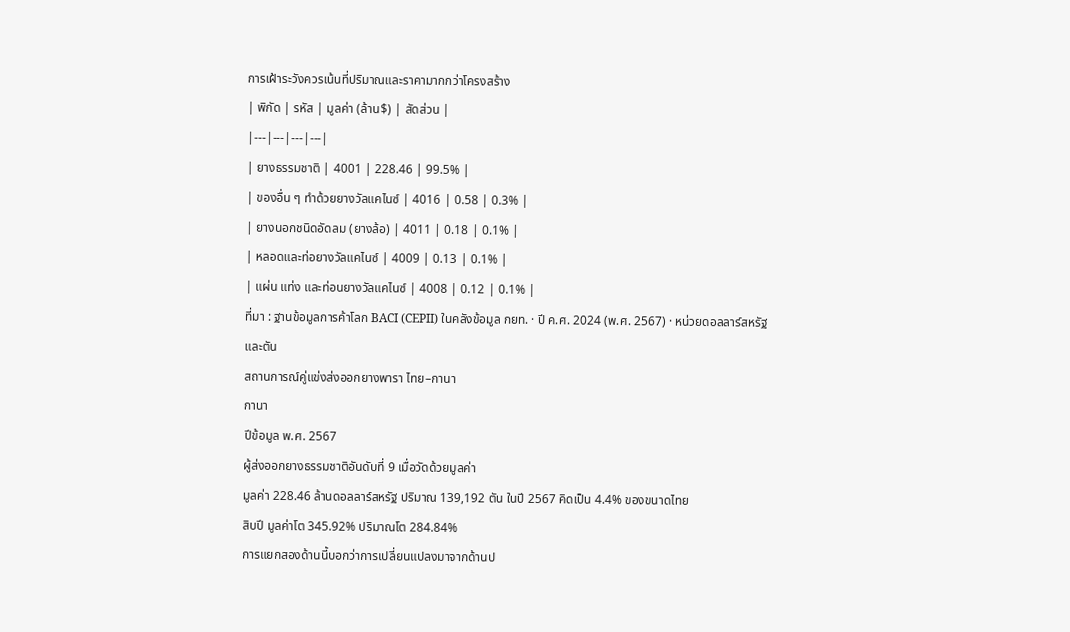การเฝ้าระวังควรเน้นที่ปริมาณและราคามากกว่าโครงสร้าง
| พิกัด | รหัส | มูลค่า (ล้าน$) | สัดส่วน |
|---|---|---|---|
| ยางธรรมชาติ | 4001 | 228.46 | 99.5% |
| ของอื่น ๆ ทำด้วยยางวัลแคไนซ์ | 4016 | 0.58 | 0.3% |
| ยางนอกชนิดอัดลม (ยางล้อ) | 4011 | 0.18 | 0.1% |
| หลอดและท่อยางวัลแคไนซ์ | 4009 | 0.13 | 0.1% |
| แผ่น แท่ง และท่อนยางวัลแคไนซ์ | 4008 | 0.12 | 0.1% |
ที่มา : ฐานข้อมูลการค้าโลก BACI (CEPII) ในคลังข้อมูล กยท. · ปี ค.ศ. 2024 (พ.ศ. 2567) · หน่วยดอลลาร์สหรัฐและตัน
สถานการณ์คู่แข่งส่งออกยางพารา ไทย–กานา
กานา
ปีข้อมูล พ.ศ. 2567
ผู้ส่งออกยางธรรมชาติอันดับที่ 9 เมื่อวัดด้วยมูลค่า
มูลค่า 228.46 ล้านดอลลาร์สหรัฐ ปริมาณ 139,192 ตัน ในปี 2567 คิดเป็น 4.4% ของขนาดไทย
สิบปี มูลค่าโต 345.92% ปริมาณโต 284.84%
การแยกสองด้านนี้บอกว่าการเปลี่ยนแปลงมาจากด้านป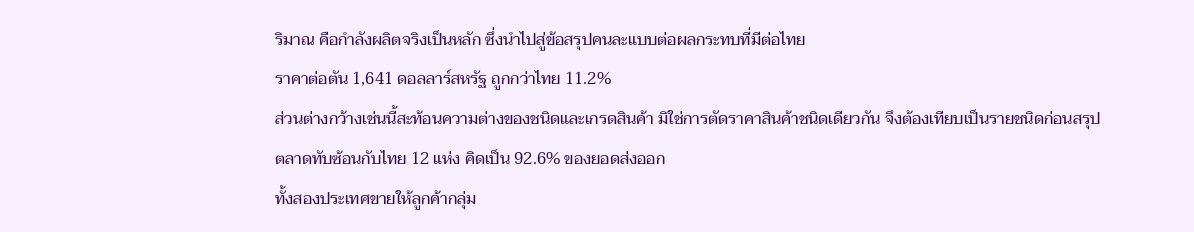ริมาณ คือกำลังผลิตจริงเป็นหลัก ซึ่งนำไปสู่ข้อสรุปคนละแบบต่อผลกระทบที่มีต่อไทย
ราคาต่อตัน 1,641 ดอลลาร์สหรัฐ ถูกกว่าไทย 11.2%
ส่วนต่างกว้างเช่นนี้สะท้อนความต่างของชนิดและเกรดสินค้า มิใช่การตัดราคาสินค้าชนิดเดียวกัน จึงต้องเทียบเป็นรายชนิดก่อนสรุป
ตลาดทับซ้อนกับไทย 12 แห่ง คิดเป็น 92.6% ของยอดส่งออก
ทั้งสองประเทศขายให้ลูกค้ากลุ่ม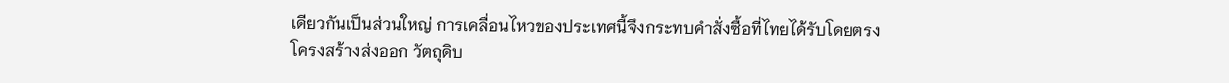เดียวกันเป็นส่วนใหญ่ การเคลื่อนไหวของประเทศนี้จึงกระทบคำสั่งซื้อที่ไทยได้รับโดยตรง
โครงสร้างส่งออก วัตถุดิบ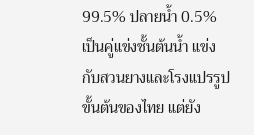99.5% ปลายน้ำ 0.5%
เป็นคู่แข่งชั้นต้นน้ำ แข่งกับสวนยางและโรงแปรรูปขั้นต้นของไทย แต่ยัง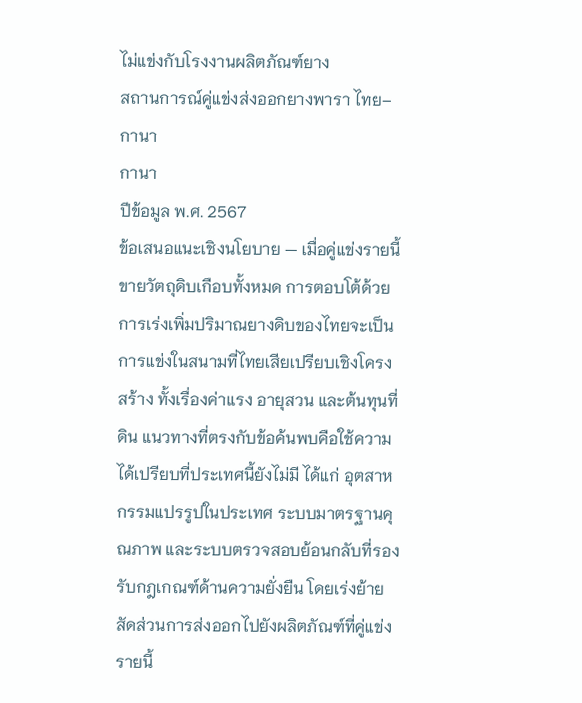ไม่แข่งกับโรงงานผลิตภัณฑ์ยาง
สถานการณ์คู่แข่งส่งออกยางพารา ไทย–กานา
กานา
ปีข้อมูล พ.ศ. 2567
ข้อเสนอแนะเชิงนโยบาย — เมื่อคู่แข่งรายนี้ขายวัตถุดิบเกือบทั้งหมด การตอบโต้ด้วยการเร่งเพิ่มปริมาณยางดิบของไทยจะเป็นการแข่งในสนามที่ไทยเสียเปรียบเชิงโครงสร้าง ทั้งเรื่องค่าแรง อายุสวน และต้นทุนที่ดิน แนวทางที่ตรงกับข้อค้นพบคือใช้ความได้เปรียบที่ประเทศนี้ยังไม่มี ได้แก่ อุตสาหกรรมแปรรูปในประเทศ ระบบมาตรฐานคุณภาพ และระบบตรวจสอบย้อนกลับที่รองรับกฎเกณฑ์ด้านความยั่งยืน โดยเร่งย้ายสัดส่วนการส่งออกไปยังผลิตภัณฑ์ที่คู่แข่งรายนี้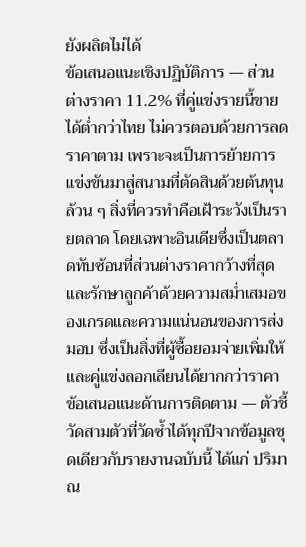ยังผลิตไม่ได้
ข้อเสนอแนะเชิงปฏิบัติการ — ส่วนต่างราคา 11.2% ที่คู่แข่งรายนี้ขายได้ต่ำกว่าไทย ไม่ควรตอบด้วยการลดราคาตาม เพราะจะเป็นการย้ายการแข่งขันมาสู่สนามที่ตัดสินด้วยต้นทุนล้วน ๆ สิ่งที่ควรทำคือเฝ้าระวังเป็นรายตลาด โดยเฉพาะอินเดียซึ่งเป็นตลาดทับซ้อนที่ส่วนต่างราคากว้างที่สุด และรักษาลูกค้าด้วยความสม่ำเสมอของเกรดและความแน่นอนของการส่งมอบ ซึ่งเป็นสิ่งที่ผู้ซื้อยอมจ่ายเพิ่มให้และคู่แข่งลอกเลียนได้ยากกว่าราคา
ข้อเสนอแนะด้านการติดตาม — ตัวชี้วัดสามตัวที่วัดซ้ำได้ทุกปีจากข้อมูลชุดเดียวกับรายงานฉบับนี้ ได้แก่ ปริมาณ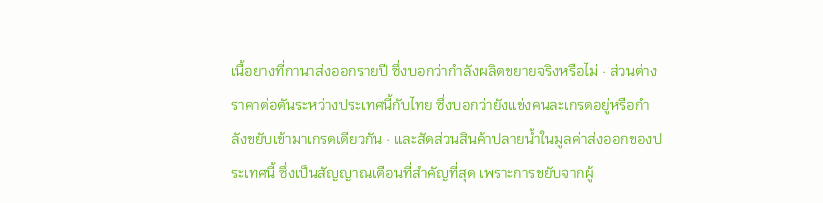เนื้อยางที่กานาส่งออกรายปี ซึ่งบอกว่ากำลังผลิตขยายจริงหรือไม่ · ส่วนต่างราคาต่อตันระหว่างประเทศนี้กับไทย ซึ่งบอกว่ายังแข่งคนละเกรดอยู่หรือกำลังขยับเข้ามาเกรดเดียวกัน · และสัดส่วนสินค้าปลายน้ำในมูลค่าส่งออกของประเทศนี้ ซึ่งเป็นสัญญาณเตือนที่สำคัญที่สุด เพราะการขยับจากผู้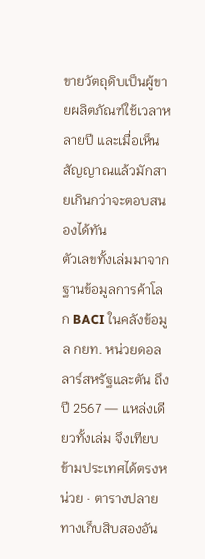ขายวัตถุดิบเป็นผู้ขายผลิตภัณฑ์ใช้เวลาหลายปี และเมื่อเห็นสัญญาณแล้วมักสายเกินกว่าจะตอบสนองได้ทัน
ตัวเลขทั้งเล่มมาจากฐานข้อมูลการค้าโลก BACI ในคลังข้อมูล กยท. หน่วยดอลลาร์สหรัฐและตัน ถึงปี 2567 — แหล่งเดียวทั้งเล่ม จึงเทียบข้ามประเทศได้ตรงหน่วย · ตารางปลายทางเก็บสิบสองอัน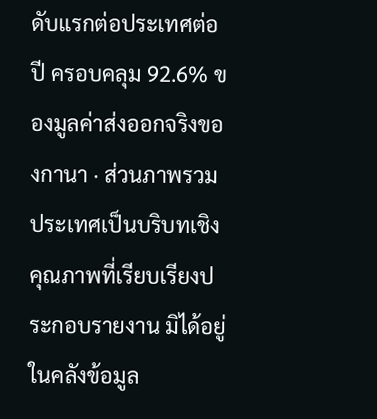ดับแรกต่อประเทศต่อปี ครอบคลุม 92.6% ของมูลค่าส่งออกจริงของกานา · ส่วนภาพรวมประเทศเป็นบริบทเชิงคุณภาพที่เรียบเรียงประกอบรายงาน มิได้อยู่ในคลังข้อมูล